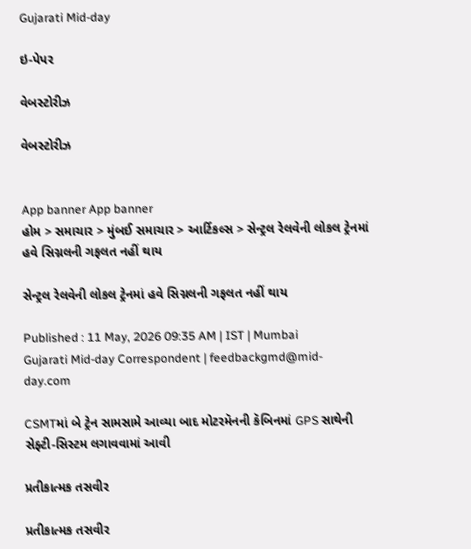Gujarati Mid-day

ઇ-પેપર

વેબસ્ટોરીઝ

વેબસ્ટોરીઝ


App banner App banner
હોમ > સમાચાર > મુંબઈ સમાચાર > આર્ટિકલ્સ > સેન્ટ્રલ રેલવેની લોકલ ટ્રેનમાં હવે સિગ્નલની ગફલત નહીં થાય

સેન્ટ્રલ રેલવેની લોકલ ટ્રેનમાં હવે સિગ્નલની ગફલત નહીં થાય

Published : 11 May, 2026 09:35 AM | IST | Mumbai
Gujarati Mid-day Correspondent | feedbackgmd@mid-day.com

CSMTમાં બે ટ્રેન સામસામે આવ્યા બાદ મોટરમૅનની કૅબિનમાં GPS સાથેની સેફ્ટી-સિસ્ટમ લગાવવામાં આવી

પ્રતીકાત્મક તસવીર

પ્રતીકાત્મક તસવીર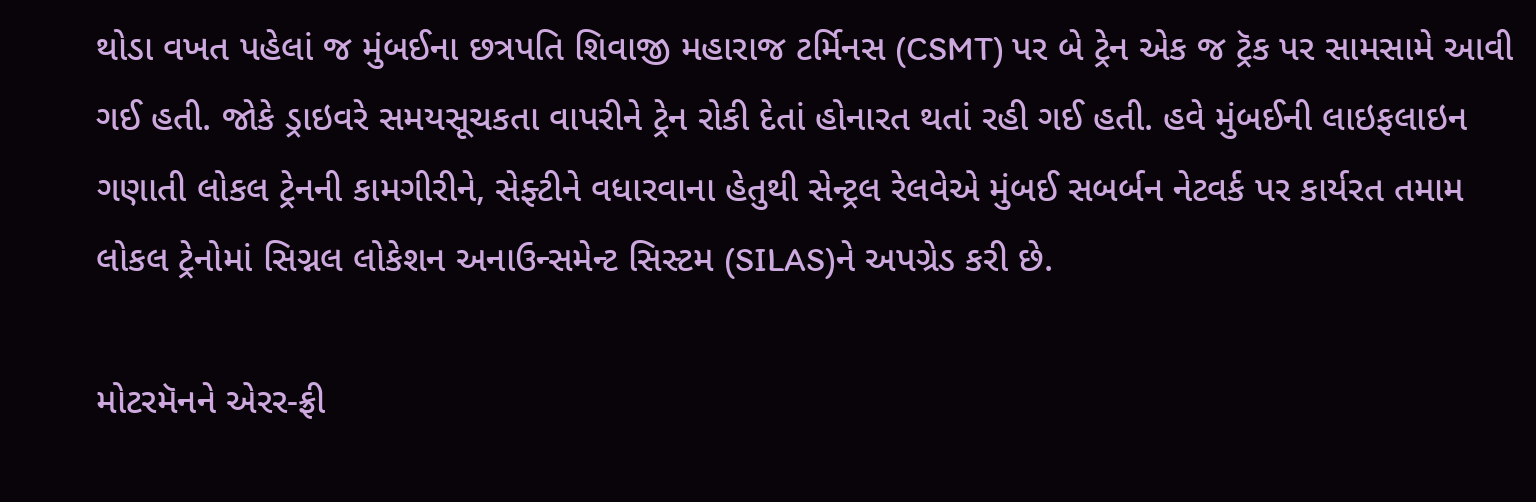થોડા વખત પહેલાં જ મુંબઈના છત્રપતિ શિવાજી મહારાજ ટર્મિનસ (CSMT) પર બે ટ્રેન એક જ ટ્રૅક પર સામસામે આવી ગઈ હતી. જોકે ડ્રાઇવરે સમયસૂચકતા વાપરીને ટ્રેન રોકી દેતાં હોનારત થતાં રહી ગઈ હતી. હવે મુંબઈની લાઇફલાઇન ગણાતી લોકલ ટ્રેનની કામગીરીને, સેફ્ટીને વધારવાના હેતુથી સેન્ટ્રલ રેલવેએ મુંબઈ સબર્બન નેટવર્ક પર કાર્યરત તમામ લોકલ ટ્રેનોમાં સિગ્નલ લોકેશન અનાઉન્સમેન્ટ સિસ્ટમ (SILAS)ને અપગ્રેડ કરી છે.

મોટરમૅનને એરર-ફ્રી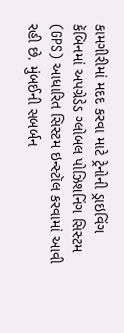કામગીરીમાં મદદ કરવા માટે ટ્રેનોની ડ્રાઇવિંગ કૅબિનમાં અપગ્રેડેડ ગ્લોબલ પોઝિશનિંગ સિસ્ટમ (GPS) આધારિત સિસ્ટમ ઇન્સ્ટૉલ કરવામાં આવી રહી છે. મુંબઈની સબર્બન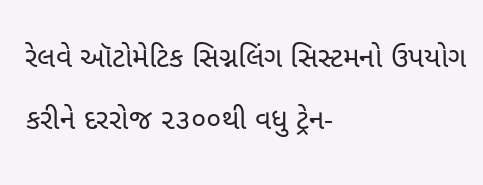રેલવે ઑટોમેટિક સિગ્નલિંગ સિસ્ટમનો ઉપયોગ કરીને દરરોજ ૨૩૦૦થી વધુ ટ્રેન-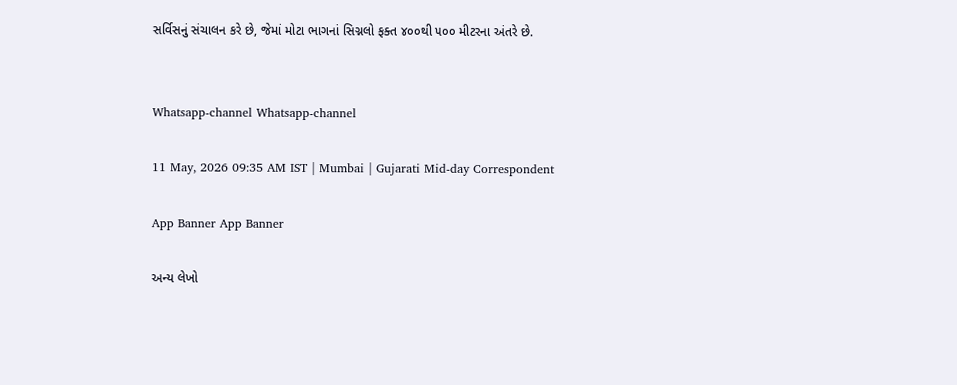સર્વિસનું સંચાલન કરે છે, જેમાં મોટા ભાગનાં સિગ્નલો ફક્ત ૪૦૦થી ૫૦૦ મીટરના અંતરે છે.


Whatsapp-channel Whatsapp-channel

11 May, 2026 09:35 AM IST | Mumbai | Gujarati Mid-day Correspondent

App Banner App Banner

અન્ય લેખો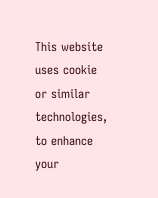This website uses cookie or similar technologies, to enhance your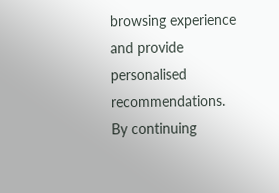browsing experience and provide personalised recommendations. By continuing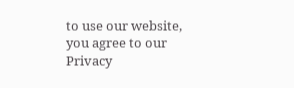to use our website, you agree to our Privacy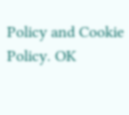Policy and Cookie Policy. OK